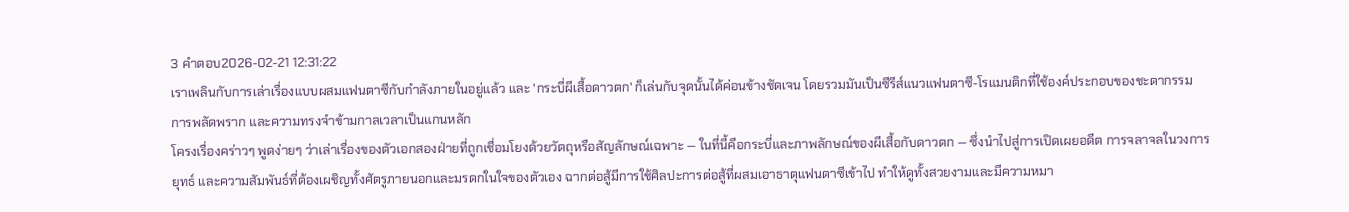3 คำตอบ2026-02-21 12:31:22
เราเพลินกับการเล่าเรื่องแบบผสมแฟนตาซีกับกำลังภายในอยู่แล้ว และ 'กระบี่ผีเสื้อดาวตก' ก็เล่นกับจุดนั้นได้ค่อนข้างชัดเจน โดยรวมมันเป็นซีรีส์แนวแฟนตาซี-โรแมนติกที่ใช้องค์ประกอบของชะตากรรม การพลัดพราก และความทรงจำข้ามกาลเวลาเป็นแกนหลัก
โครงเรื่องคร่าวๆ พูดง่ายๆ ว่าเล่าเรื่องของตัวเอกสองฝ่ายที่ถูกเชื่อมโยงด้วยวัตถุหรือสัญลักษณ์เฉพาะ — ในที่นี้คือกระบี่และภาพลักษณ์ของผีเสื้อกับดาวตก — ซึ่งนำไปสู่การเปิดเผยอดีต การจลาจลในวงการยุทธ์ และความสัมพันธ์ที่ต้องเผชิญทั้งศัตรูภายนอกและมรดกในใจของตัวเอง ฉากต่อสู้มีการใช้ศิลปะการต่อสู้ที่ผสมเอาธาตุแฟนตาซีเข้าไป ทำให้ดูทั้งสวยงามและมีความหมา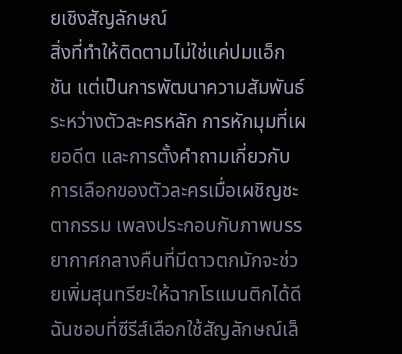ยเชิงสัญลักษณ์
สิ่งที่ทำให้ติดตามไม่ใช่แค่ปมแอ็กชัน แต่เป็นการพัฒนาความสัมพันธ์ระหว่างตัวละครหลัก การหักมุมที่เผยอดีต และการตั้งคำถามเกี่ยวกับการเลือกของตัวละครเมื่อเผชิญชะตากรรม เพลงประกอบกับภาพบรรยากาศกลางคืนที่มีดาวตกมักจะช่วยเพิ่มสุนทรียะให้ฉากโรแมนติกได้ดี ฉันชอบที่ซีรีส์เลือกใช้สัญลักษณ์เล็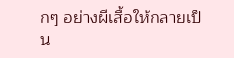กๆ อย่างผีเสื้อให้กลายเป็น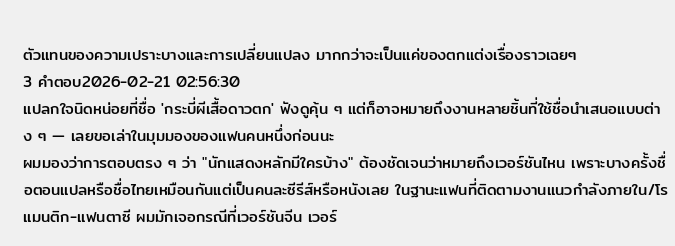ตัวแทนของความเปราะบางและการเปลี่ยนแปลง มากกว่าจะเป็นแค่ของตกแต่งเรื่องราวเฉยๆ
3 คำตอบ2026-02-21 02:56:30
แปลกใจนิดหน่อยที่ชื่อ 'กระบี่ผีเสื้อดาวตก' ฟังดูคุ้น ๆ แต่ก็อาจหมายถึงงานหลายชิ้นที่ใช้ชื่อนำเสนอแบบต่าง ๆ — เลยขอเล่าในมุมมองของแฟนคนหนึ่งก่อนนะ
ผมมองว่าการตอบตรง ๆ ว่า "นักแสดงหลักมีใครบ้าง" ต้องชัดเจนว่าหมายถึงเวอร์ชันไหน เพราะบางครั้งชื่อตอนแปลหรือชื่อไทยเหมือนกันแต่เป็นคนละซีรีส์หรือหนังเลย ในฐานะแฟนที่ติดตามงานแนวกำลังภายใน/โรแมนติก-แฟนตาซี ผมมักเจอกรณีที่เวอร์ชันจีน เวอร์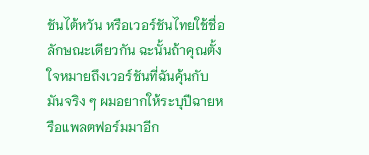ชันไต้หวัน หรือเวอร์ชันไทยใช้ชื่อลักษณะเดียวกัน ฉะนั้นถ้าคุณตั้งใจหมายถึงเวอร์ชันที่ฉันคุ้นกับมันจริง ๆ ผมอยากให้ระบุปีฉายหรือแพลตฟอร์มมาอีก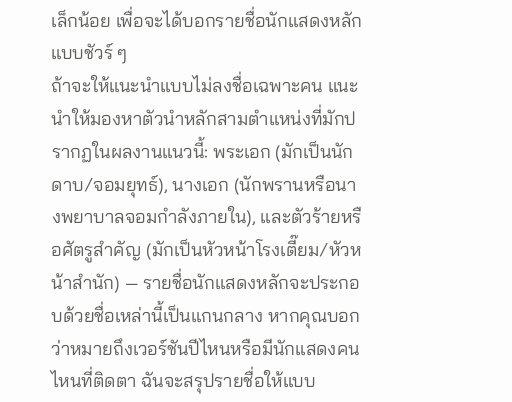เล็กน้อย เพื่อจะได้บอกรายชื่อนักแสดงหลักแบบชัวร์ ๆ
ถ้าจะให้แนะนำแบบไม่ลงชื่อเฉพาะคน แนะนำให้มองหาตัวนำหลักสามตำแหน่งที่มักปรากฏในผลงานแนวนี้: พระเอก (มักเป็นนักดาบ/จอมยุทธ์), นางเอก (นักพรานหรือนางพยาบาลจอมกำลังภายใน), และตัวร้ายหรือศัตรูสำคัญ (มักเป็นหัวหน้าโรงเตี๊ยม/หัวหน้าสำนัก) — รายชื่อนักแสดงหลักจะประกอบด้วยชื่อเหล่านี้เป็นแกนกลาง หากคุณบอกว่าหมายถึงเวอร์ชันปีไหนหรือมีนักแสดงคนไหนที่ติดตา ฉันจะสรุปรายชื่อให้แบบ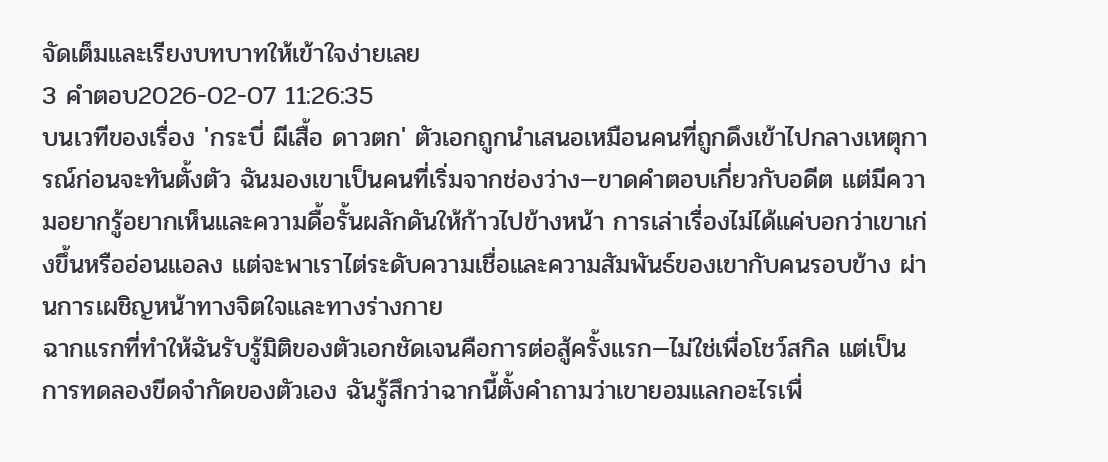จัดเต็มและเรียงบทบาทให้เข้าใจง่ายเลย
3 คำตอบ2026-02-07 11:26:35
บนเวทีของเรื่อง 'กระบี่ ผีเสื้อ ดาวตก' ตัวเอกถูกนำเสนอเหมือนคนที่ถูกดึงเข้าไปกลางเหตุการณ์ก่อนจะทันตั้งตัว ฉันมองเขาเป็นคนที่เริ่มจากช่องว่าง—ขาดคำตอบเกี่ยวกับอดีต แต่มีความอยากรู้อยากเห็นและความดื้อรั้นผลักดันให้ก้าวไปข้างหน้า การเล่าเรื่องไม่ได้แค่บอกว่าเขาเก่งขึ้นหรืออ่อนแอลง แต่จะพาเราไต่ระดับความเชื่อและความสัมพันธ์ของเขากับคนรอบข้าง ผ่านการเผชิญหน้าทางจิตใจและทางร่างกาย
ฉากแรกที่ทำให้ฉันรับรู้มิติของตัวเอกชัดเจนคือการต่อสู้ครั้งแรก—ไม่ใช่เพื่อโชว์สกิล แต่เป็นการทดลองขีดจำกัดของตัวเอง ฉันรู้สึกว่าฉากนี้ตั้งคำถามว่าเขายอมแลกอะไรเพื่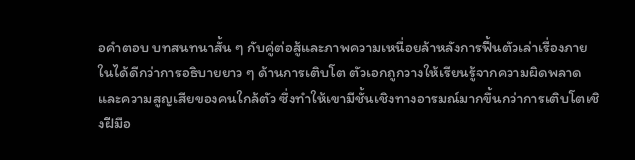อคำตอบ บทสนทนาสั้น ๆ กับคู่ต่อสู้และภาพความเหนื่อยล้าหลังการฟื้นตัวเล่าเรื่องภายในได้ดีกว่าการอธิบายยาว ๆ ด้านการเติบโต ตัวเอกถูกวางให้เรียนรู้จากความผิดพลาดและความสูญเสียของคนใกล้ตัว ซึ่งทำให้เขามีชั้นเชิงทางอารมณ์มากขึ้นกว่าการเติบโตเชิงฝีมือ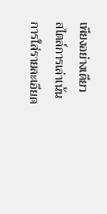เพียงอย่างเดียว
สไตล์การเล่าเน้นการใส่รายละเอียด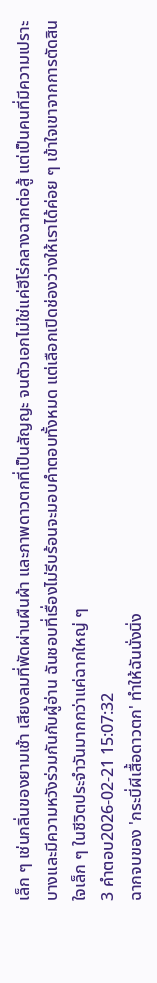เล็ก ๆ เช่นกลิ่นของยามเช้า เสียงลมที่พัดผ่านผืนผ้า และภาพดาวตกที่เป็นสัญญะ จนตัวเอกไม่ใช่แค่ฮีโร่กลางฉากต่อสู้ แต่เป็นคนที่มีความเปราะบางและมีความหวังร่วมกันกับผู้อ่าน ฉันชอบที่เรื่องไม่รีบร้อนจะมอบคำตอบทั้งหมด แต่เลือกเปิดช่องว่างให้เราได้ค่อย ๆ เข้าใจเขาจากการตัดสินใจเล็ก ๆ ในชีวิตประจำวันมากกว่าแค่ฉากใหญ่ ๆ
3 คำตอบ2026-02-21 15:07:32
ฉากจบของ 'กระบี่ผีเสื้อดาวตก' ทำให้ฉันนั่งนิ่ง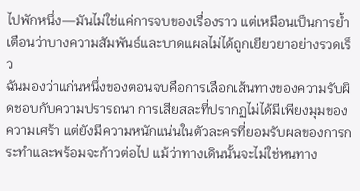ไปพักหนึ่ง—มันไม่ใช่แค่การจบของเรื่องราว แต่เหมือนเป็นการย้ำเตือนว่าบางความสัมพันธ์และบาดแผลไม่ได้ถูกเยียวยาอย่างรวดเร็ว
ฉันมองว่าแก่นหนึ่งของตอนจบคือการเลือกเส้นทางของความรับผิดชอบกับความปรารถนา การเสียสละที่ปรากฏไม่ได้มีเพียงมุมของความเศร้า แต่ยังมีความหนักแน่นในตัวละครที่ยอมรับผลของการกระทำและพร้อมจะก้าวต่อไป แม้ว่าทางเดินนั้นจะไม่ใช่หนทาง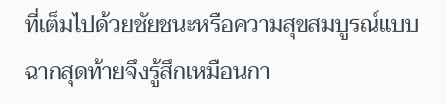ที่เต็มไปด้วยชัยชนะหรือความสุขสมบูรณ์แบบ ฉากสุดท้ายจึงรู้สึกเหมือนกา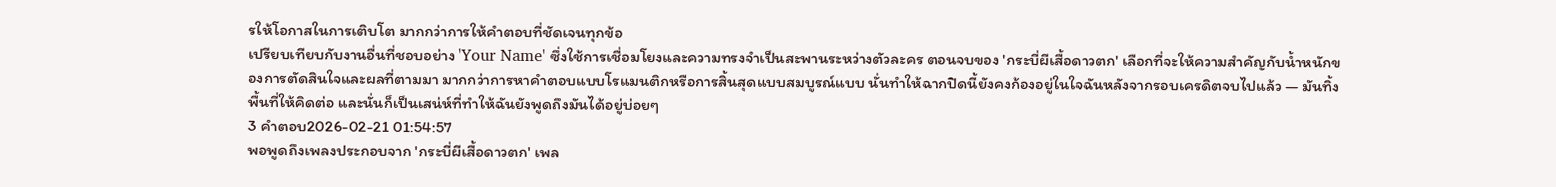รให้โอกาสในการเติบโต มากกว่าการให้คำตอบที่ชัดเจนทุกข้อ
เปรียบเทียบกับงานอื่นที่ชอบอย่าง 'Your Name' ซึ่งใช้การเชื่อมโยงและความทรงจำเป็นสะพานระหว่างตัวละคร ตอนจบของ 'กระบี่ผีเสื้อดาวตก' เลือกที่จะให้ความสำคัญกับน้ำหนักของการตัดสินใจและผลที่ตามมา มากกว่าการหาคำตอบแบบโรแมนติกหรือการสิ้นสุดแบบสมบูรณ์แบบ นั่นทำให้ฉากปิดนี้ยังคงก้องอยู่ในใจฉันหลังจากรอบเครดิตจบไปแล้ว — มันทิ้งพื้นที่ให้คิดต่อ และนั่นก็เป็นเสน่ห์ที่ทำให้ฉันยังพูดถึงมันได้อยู่บ่อยๆ
3 คำตอบ2026-02-21 01:54:57
พอพูดถึงเพลงประกอบจาก 'กระบี่ผีเสื้อดาวตก' เพล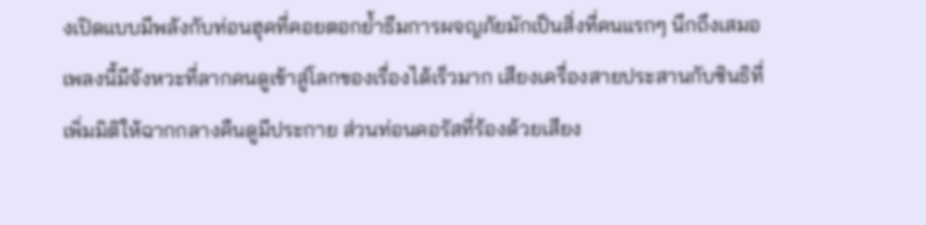งเปิดแบบมีพลังกับท่อนฮุคที่คอยตอกย้ำธีมการผจญภัยมักเป็นสิ่งที่คนแรกๆ นึกถึงเสมอ เพลงนี้มีจังหวะที่ลากคนดูเข้าสู่โลกของเรื่องได้เร็วมาก เสียงเครื่องสายประสานกับซินธิที่เพิ่มมิติให้ฉากกลางคืนดูมีประกาย ส่วนท่อนคอรัสที่ร้องด้วยเสียง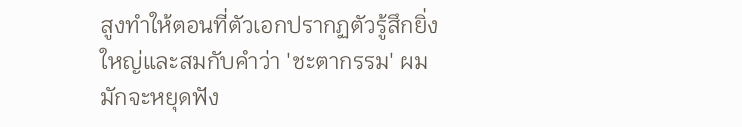สูงทำให้ตอนที่ตัวเอกปรากฏตัวรู้สึกยิ่งใหญ่และสมกับคำว่า 'ชะตากรรม' ผมมักจะหยุดฟัง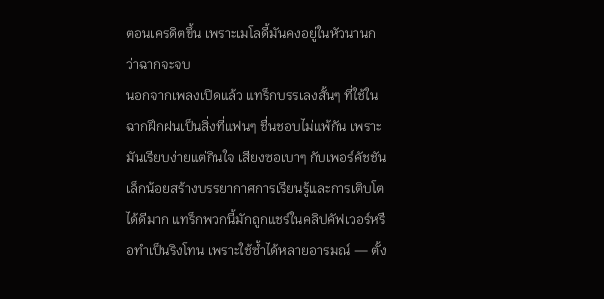ตอนเครดิตขึ้น เพราะเมโลดี้มันคงอยู่ในหัวนานกว่าฉากจะจบ
นอกจากเพลงเปิดแล้ว แทร็กบรรเลงสั้นๆ ที่ใช้ในฉากฝึกฝนเป็นสิ่งที่แฟนๆ ชื่นชอบไม่แพ้กัน เพราะมันเรียบง่ายแต่กินใจ เสียงซอเบาๆ กับเพอร์คัชชันเล็กน้อยสร้างบรรยากาศการเรียนรู้และการเติบโตได้ดีมาก แทร็กพวกนี้มักถูกแชร์ในคลิปคัฟเวอร์หรือทำเป็นริงโทน เพราะใช้ซ้ำได้หลายอารมณ์ — ตั้ง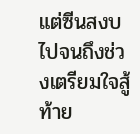แต่ซีนสงบไปจนถึงช่วงเตรียมใจสู้
ท้าย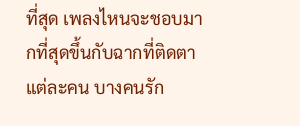ที่สุด เพลงไหนจะชอบมากที่สุดขึ้นกับฉากที่ติดตาแต่ละคน บางคนรัก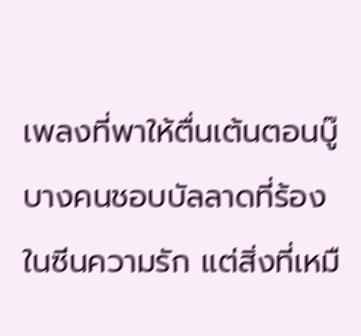เพลงที่พาให้ตื่นเต้นตอนบู๊ บางคนชอบบัลลาดที่ร้องในซีนความรัก แต่สิ่งที่เหมื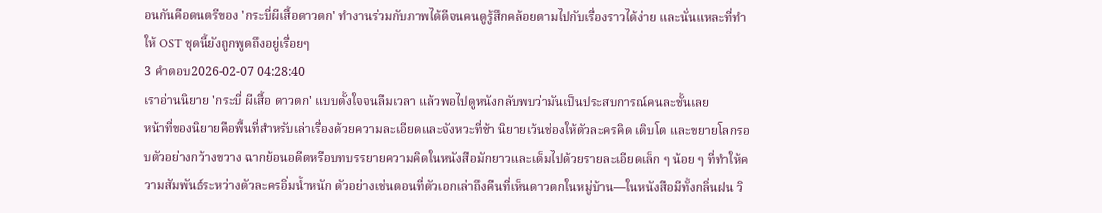อนกันคือดนตรีของ 'กระบี่ผีเสื้อดาวตก' ทำงานร่วมกับภาพได้ดีจนคนดูรู้สึกคล้อยตามไปกับเรื่องราวได้ง่าย และนั่นแหละที่ทำให้ OST ชุดนี้ยังถูกพูดถึงอยู่เรื่อยๆ
3 คำตอบ2026-02-07 04:28:40
เราอ่านนิยาย 'กระบี่ ผีเสื้อ ดาวตก' แบบตั้งใจจนลืมเวลา แล้วพอไปดูหนังกลับพบว่ามันเป็นประสบการณ์คนละชั้นเลย
หน้าที่ของนิยายคือพื้นที่สำหรับเล่าเรื่องด้วยความละเอียดและจังหวะที่ช้า นิยายเว้นช่องให้ตัวละครคิด เติบโต และขยายโลกรอบตัวอย่างกว้างขวาง ฉากย้อนอดีตหรือบทบรรยายความคิดในหนังสือมักยาวและเต็มไปด้วยรายละเอียดเล็ก ๆ น้อย ๆ ที่ทำให้ความสัมพันธ์ระหว่างตัวละครอิ่มน้ำหนัก ตัวอย่างเช่นตอนที่ตัวเอกเล่าถึงคืนที่เห็นดาวตกในหมู่บ้าน—ในหนังสือมีทั้งกลิ่นฝน วิ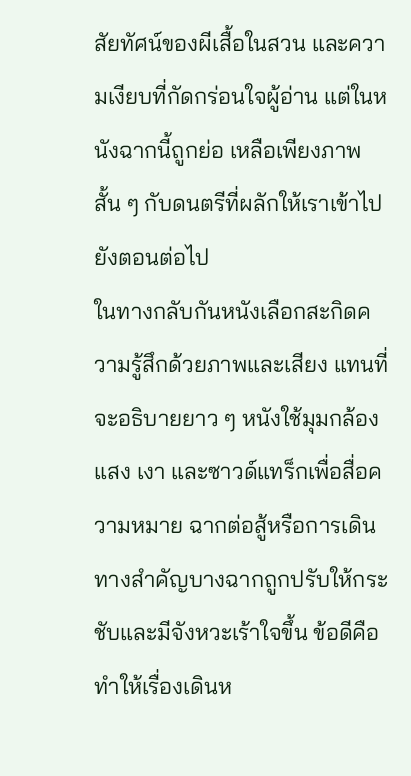สัยทัศน์ของผีเสื้อในสวน และความเงียบที่กัดกร่อนใจผู้อ่าน แต่ในหนังฉากนี้ถูกย่อ เหลือเพียงภาพสั้น ๆ กับดนตรีที่ผลักให้เราเข้าไปยังตอนต่อไป
ในทางกลับกันหนังเลือกสะกิดความรู้สึกด้วยภาพและเสียง แทนที่จะอธิบายยาว ๆ หนังใช้มุมกล้อง แสง เงา และซาวด์แทร็กเพื่อสื่อความหมาย ฉากต่อสู้หรือการเดินทางสำคัญบางฉากถูกปรับให้กระชับและมีจังหวะเร้าใจขึ้น ข้อดีคือทำให้เรื่องเดินห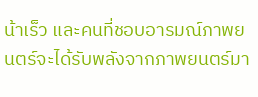น้าเร็ว และคนที่ชอบอารมณ์ภาพยนตร์จะได้รับพลังจากภาพยนตร์มา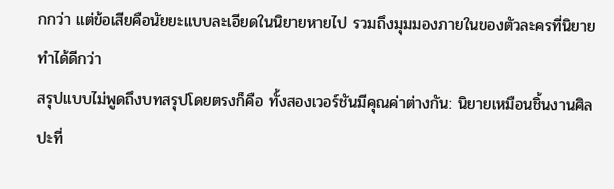กกว่า แต่ข้อเสียคือนัยยะแบบละเอียดในนิยายหายไป รวมถึงมุมมองภายในของตัวละครที่นิยายทำได้ดีกว่า
สรุปแบบไม่พูดถึงบทสรุปโดยตรงก็คือ ทั้งสองเวอร์ชันมีคุณค่าต่างกัน: นิยายเหมือนชิ้นงานศิลปะที่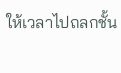ให้เวลาไปถลกชั้น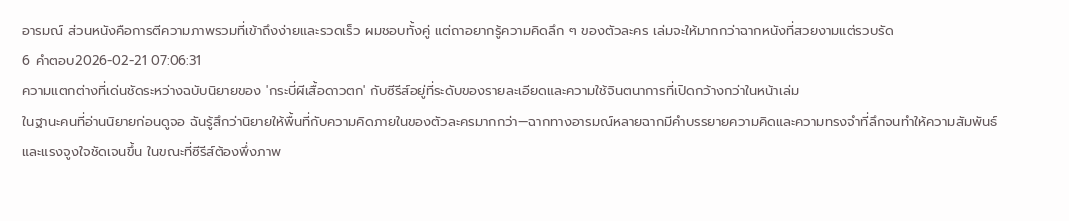อารมณ์ ส่วนหนังคือการตีความภาพรวมที่เข้าถึงง่ายและรวดเร็ว ผมชอบทั้งคู่ แต่ถาอยากรู้ความคิดลึก ๆ ของตัวละคร เล่มจะให้มากกว่าฉากหนังที่สวยงามแต่รวบรัด
6 คำตอบ2026-02-21 07:06:31
ความแตกต่างที่เด่นชัดระหว่างฉบับนิยายของ 'กระบี่ผีเสื้อดาวตก' กับซีรีส์อยู่ที่ระดับของรายละเอียดและความใช้จินตนาการที่เปิดกว้างกว่าในหน้าเล่ม
ในฐานะคนที่อ่านนิยายก่อนดูจอ ฉันรู้สึกว่านิยายให้พื้นที่กับความคิดภายในของตัวละครมากกว่า—ฉากทางอารมณ์หลายฉากมีคำบรรยายความคิดและความทรงจำที่ลึกจนทำให้ความสัมพันธ์และแรงจูงใจชัดเจนขึ้น ในขณะที่ซีรีส์ต้องพึ่งภาพ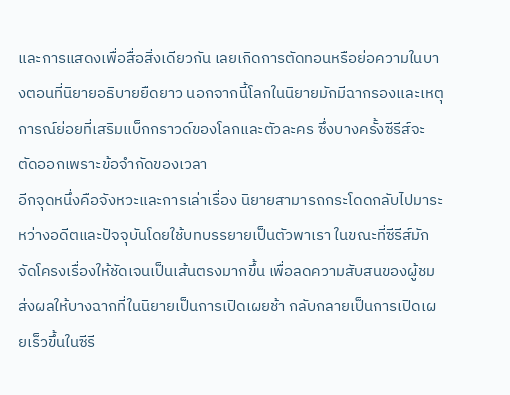และการแสดงเพื่อสื่อสิ่งเดียวกัน เลยเกิดการตัดทอนหรือย่อความในบางตอนที่นิยายอธิบายยืดยาว นอกจากนี้โลกในนิยายมักมีฉากรองและเหตุการณ์ย่อยที่เสริมแบ็กกราวด์ของโลกและตัวละคร ซึ่งบางครั้งซีรีส์จะตัดออกเพราะข้อจำกัดของเวลา
อีกจุดหนึ่งคือจังหวะและการเล่าเรื่อง นิยายสามารถกระโดดกลับไปมาระหว่างอดีตและปัจจุบันโดยใช้บทบรรยายเป็นตัวพาเรา ในขณะที่ซีรีส์มักจัดโครงเรื่องให้ชัดเจนเป็นเส้นตรงมากขึ้น เพื่อลดความสับสนของผู้ชม ส่งผลให้บางฉากที่ในนิยายเป็นการเปิดเผยช้า กลับกลายเป็นการเปิดเผยเร็วขึ้นในซีรี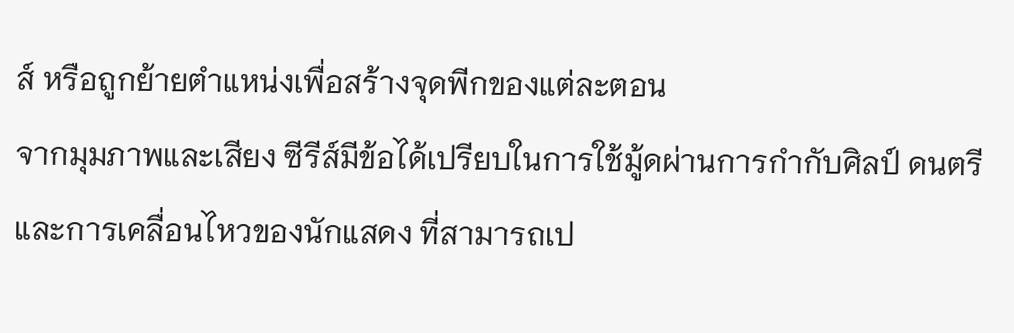ส์ หรือถูกย้ายตำแหน่งเพื่อสร้างจุดพีกของแต่ละตอน
จากมุมภาพและเสียง ซีรีส์มีข้อได้เปรียบในการใช้มู้ดผ่านการกำกับศิลป์ ดนตรี และการเคลื่อนไหวของนักแสดง ที่สามารถเป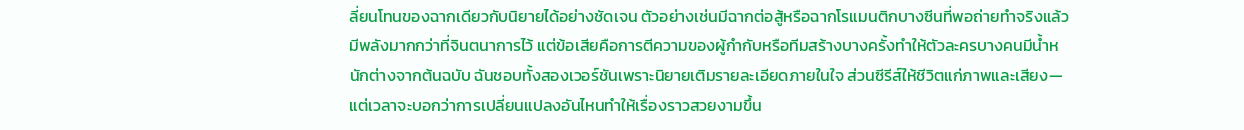ลี่ยนโทนของฉากเดียวกับนิยายได้อย่างชัดเจน ตัวอย่างเช่นมีฉากต่อสู้หรือฉากโรแมนติกบางซีนที่พอถ่ายทำจริงแล้วมีพลังมากกว่าที่จินตนาการไว้ แต่ข้อเสียคือการตีความของผู้กำกับหรือทีมสร้างบางครั้งทำให้ตัวละครบางคนมีน้ำหนักต่างจากต้นฉบับ ฉันชอบทั้งสองเวอร์ชันเพราะนิยายเติมรายละเอียดภายในใจ ส่วนซีรีส์ให้ชีวิตแก่ภาพและเสียง—แต่เวลาจะบอกว่าการเปลี่ยนแปลงอันไหนทำให้เรื่องราวสวยงามขึ้น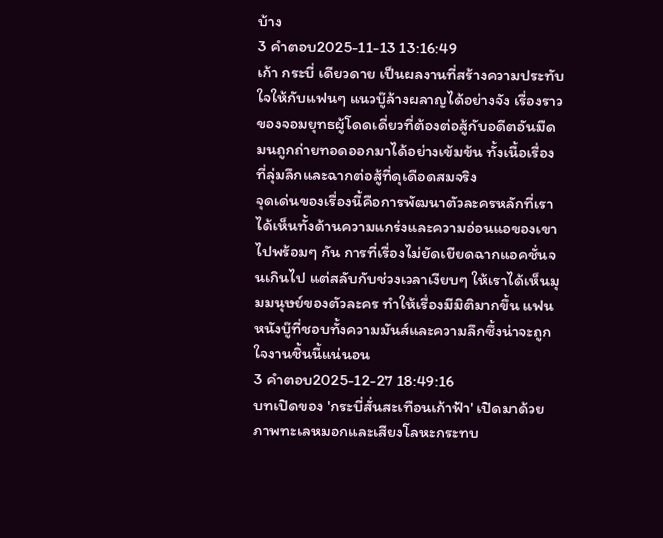บ้าง
3 คำตอบ2025-11-13 13:16:49
เก้า กระบี่ เดียวดาย เป็นผลงานที่สร้างความประทับใจให้กับแฟนๆ แนวบู๊ล้างผลาญได้อย่างจัง เรื่องราวของจอมยุทธผู้โดดเดี่ยวที่ต้องต่อสู้กับอดีตอันมืดมนถูกถ่ายทอดออกมาได้อย่างเข้มข้น ทั้งเนื้อเรื่องที่ลุ่มลึกและฉากต่อสู้ที่ดุเดือดสมจริง
จุดเด่นของเรื่องนี้คือการพัฒนาตัวละครหลักที่เราได้เห็นทั้งด้านความแกร่งและความอ่อนแอของเขาไปพร้อมๆ กัน การที่เรื่องไม่ยัดเยียดฉากแอคชั่นจนเกินไป แต่สลับกับช่วงเวลาเงียบๆ ให้เราได้เห็นมุมมนุษย์ของตัวละคร ทำให้เรื่องมีมิติมากขึ้น แฟนหนังบู๊ที่ชอบทั้งความมันส์และความลึกซึ้งน่าจะถูกใจงานชิ้นนี้แน่นอน
3 คำตอบ2025-12-27 18:49:16
บทเปิดของ 'กระบี่สั่นสะเทือนเก้าฟ้า' เปิดมาด้วยภาพทะเลหมอกและเสียงโลหะกระทบ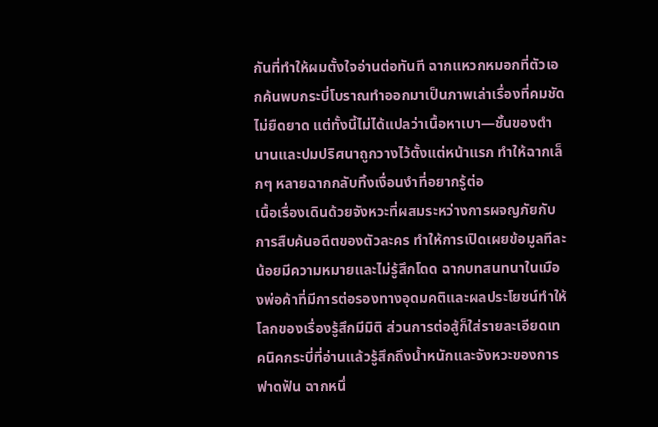กันที่ทำให้ผมตั้งใจอ่านต่อทันที ฉากแหวกหมอกที่ตัวเอกค้นพบกระบี่โบราณทำออกมาเป็นภาพเล่าเรื่องที่คมชัด ไม่ยืดยาด แต่ทั้งนี้ไม่ได้แปลว่าเนื้อหาเบา—ชั้นของตำนานและปมปริศนาถูกวางไว้ตั้งแต่หน้าแรก ทำให้ฉากเล็กๆ หลายฉากกลับทิ้งเงื่อนงำที่อยากรู้ต่อ
เนื้อเรื่องเดินด้วยจังหวะที่ผสมระหว่างการผจญภัยกับการสืบค้นอดีตของตัวละคร ทำให้การเปิดเผยข้อมูลทีละน้อยมีความหมายและไม่รู้สึกโดด ฉากบทสนทนาในเมืองพ่อค้าที่มีการต่อรองทางอุดมคติและผลประโยชน์ทำให้โลกของเรื่องรู้สึกมีมิติ ส่วนการต่อสู้ก็ใส่รายละเอียดเทคนิคกระบี่ที่อ่านแล้วรู้สึกถึงน้ำหนักและจังหวะของการฟาดฟัน ฉากหนึ่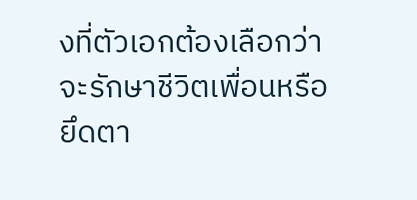งที่ตัวเอกต้องเลือกว่าจะรักษาชีวิตเพื่อนหรือยึดตา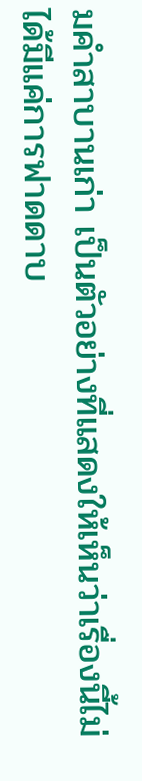มคำสาบานเก่า เป็นตัวอย่างที่แสดงให้เห็นว่าเรื่องนี้ไม่ได้มีแค่การฟาดดาบ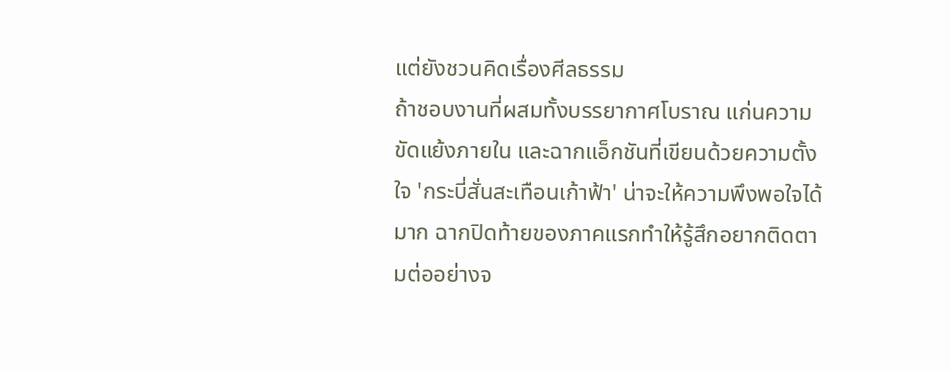แต่ยังชวนคิดเรื่องศีลธรรม
ถ้าชอบงานที่ผสมทั้งบรรยากาศโบราณ แก่นความขัดแย้งภายใน และฉากแอ็กชันที่เขียนด้วยความตั้งใจ 'กระบี่สั่นสะเทือนเก้าฟ้า' น่าจะให้ความพึงพอใจได้มาก ฉากปิดท้ายของภาคแรกทำให้รู้สึกอยากติดตามต่ออย่างจ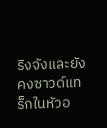ริงจังและยังคงซาวด์แทร็กในหัวอ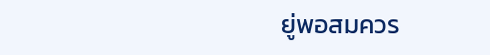ยู่พอสมควร